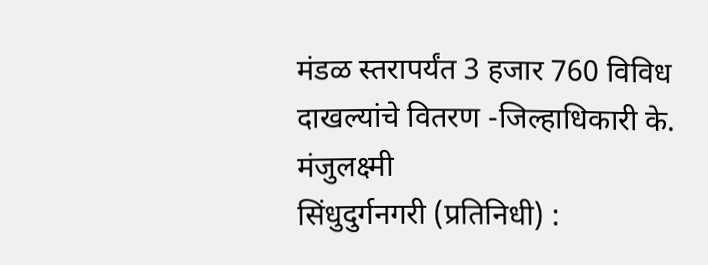मंडळ स्तरापर्यंत 3 हजार 760 विविध दाखल्यांचे वितरण -जिल्हाधिकारी के. मंजुलक्ष्मी
सिंधुदुर्गनगरी (प्रतिनिधी) :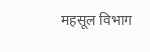महसूल विभाग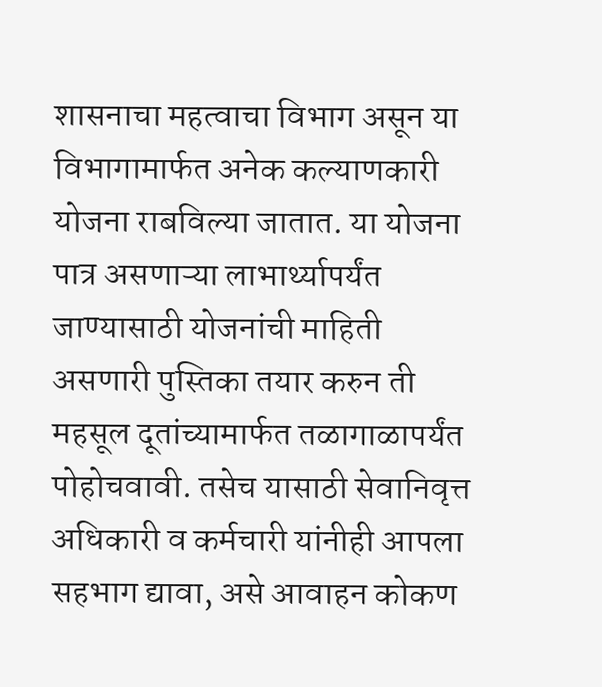शासनाचा महत्वाचा विभाग असून या विभागामार्फत अनेक कल्याणकारी योजना राबविल्या जातात. या योजना पात्र असणाऱ्या लाभार्थ्यापर्यंत जाण्यासाठी योजनांची माहिती असणारी पुस्तिका तयार करुन ती महसूल दूतांच्यामार्फत तळागाळापर्यंत पोहोचवावी. तसेच यासाठी सेवानिवृत्त अधिकारी व कर्मचारी यांनीही आपला सहभाग द्यावा, असे आवाहन कोकण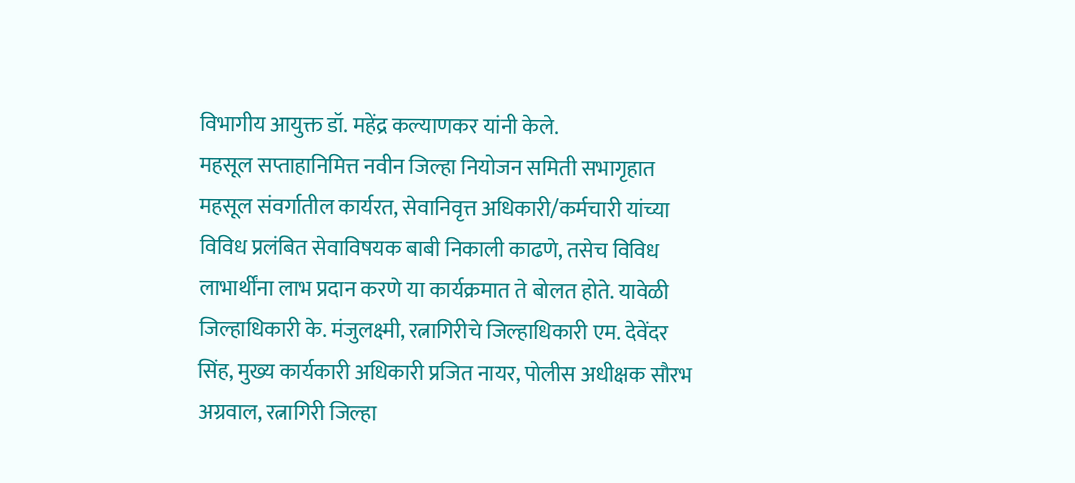विभागीय आयुक्त डॉ. महेंद्र कल्याणकर यांनी केले.
महसूल सप्ताहानिमित्त नवीन जिल्हा नियोजन समिती सभागृहात महसूल संवर्गातील कार्यरत, सेवानिवृत्त अधिकारी/कर्मचारी यांच्या विविध प्रलंबित सेवाविषयक बाबी निकाली काढणे, तसेच विविध लाभार्थींना लाभ प्रदान करणे या कार्यक्रमात ते बोलत होते. यावेळी जिल्हाधिकारी के. मंजुलक्ष्मी, रत्नागिरीचे जिल्हाधिकारी एम. देवेंदर सिंह, मुख्य कार्यकारी अधिकारी प्रजित नायर, पोलीस अधीक्षक सौरभ अग्रवाल, रत्नागिरी जिल्हा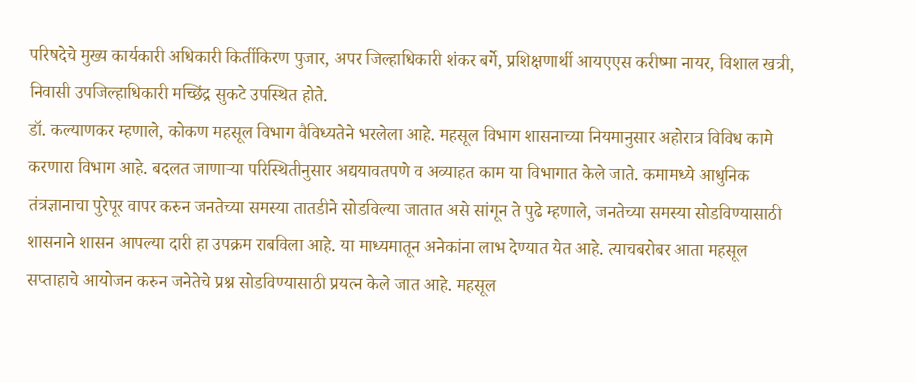परिषदेचे मुख्य कार्यकारी अधिकारी किर्तीकिरण पुजार, अपर जिल्हाधिकारी शंकर बर्गे, प्रशिक्षणार्थी आयएएस करीष्मा नायर, विशाल खत्री, निवासी उपजिल्हाधिकारी मच्छिंद्र सुकटे उपस्थित होते.
डॉ. कल्याणकर म्हणाले, कोकण महसूल विभाग वैविध्यतेने भरलेला आहे. महसूल विभाग शासनाच्या नियमानुसार अहोरात्र विविध कामे करणारा विभाग आहे. बदलत जाणाऱ्या परिस्थितीनुसार अद्ययावतपणे व अव्याहत काम या विभागात केले जाते. कमामध्ये आधुनिक तंत्रज्ञानाचा पुरेपूर वापर करुन जनतेच्या समस्या तातडीने सोडविल्या जातात असे सांगून ते पुढे म्हणाले, जनतेच्या समस्या सोडविण्यासाठी शासनाने शासन आपल्या दारी हा उपक्रम राबविला आहे. या माध्यमातून अनेकांना लाभ देण्यात येत आहे. त्याचबरोबर आता महसूल सप्ताहाचे आयोजन करुन जनेतेचे प्रश्न सोडविण्यासाठी प्रयत्न केले जात आहे. महसूल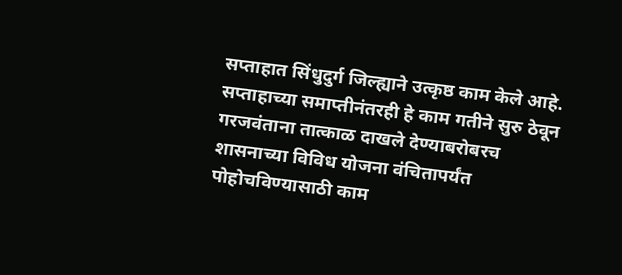सप्ताहात सिंधुदुर्ग जिल्ह्याने उत्कृष्ठ काम केले आहे. सप्ताहाच्या समाप्तीनंतरही हे काम गतीने सुरु ठेवून गरजवंताना तात्काळ दाखले देण्याबरोबरच शासनाच्या विविध योजना वंचितापर्यंत पोहोचविण्यासाठी काम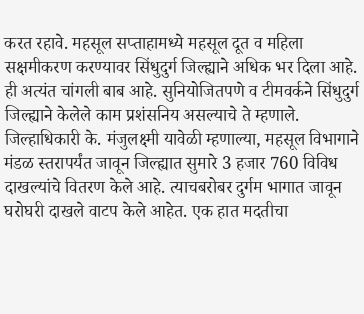करत रहावे. महसूल सप्ताहामध्ये महसूल दूत व महिला सक्षमीकरण करण्यावर सिंधुदुर्ग जिल्ह्याने अधिक भर दिला आहे. ही अत्यंत चांगली बाब आहे. सुनियोजितपणे व टीमवर्कने सिंधुदुर्ग जिल्ह्याने केलेले काम प्रशंसनिय असल्याचे ते म्हणाले.
जिल्हाधिकारी के. मंजुलक्ष्मी यावेळी म्हणाल्या, महसूल विभागाने मंडळ स्तरापर्यंत जावून जिल्ह्यात सुमारे 3 हजार 760 विविध दाखल्यांचे वितरण केले आहे. त्याचबरोबर दुर्गम भागात जावून घरोघरी दाखले वाटप केले आहेत. एक हात मदतीचा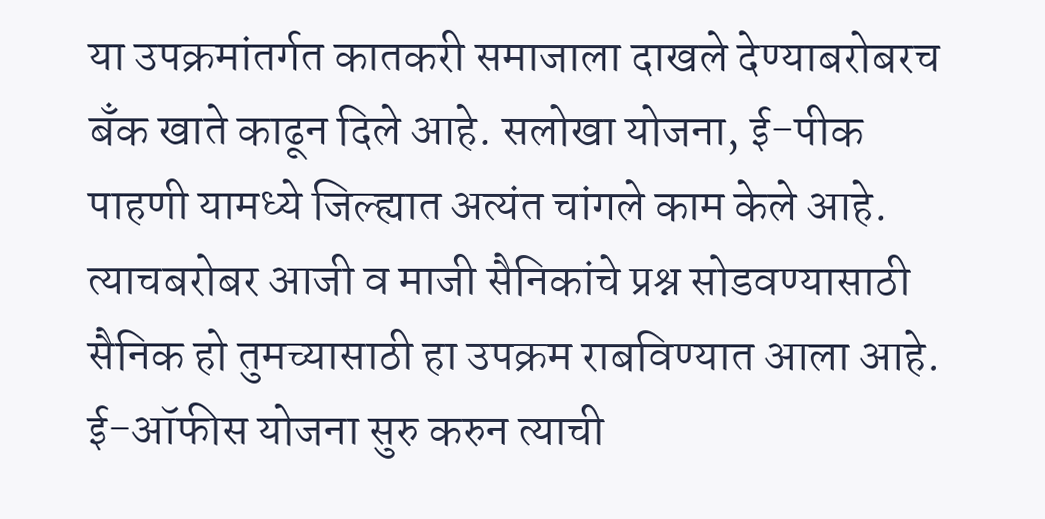या उपक्रमांतर्गत कातकरी समाजाला दाखले देण्याबरोबरच बँक खाते काढून दिले आहे. सलोखा योजना, ई-पीक पाहणी यामध्ये जिल्ह्यात अत्यंत चांगले काम केले आहे. त्याचबरोबर आजी व माजी सैनिकांचे प्रश्न सोडवण्यासाठी सैनिक हो तुमच्यासाठी हा उपक्रम राबविण्यात आला आहे. ई-ऑफीस योजना सुरु करुन त्याची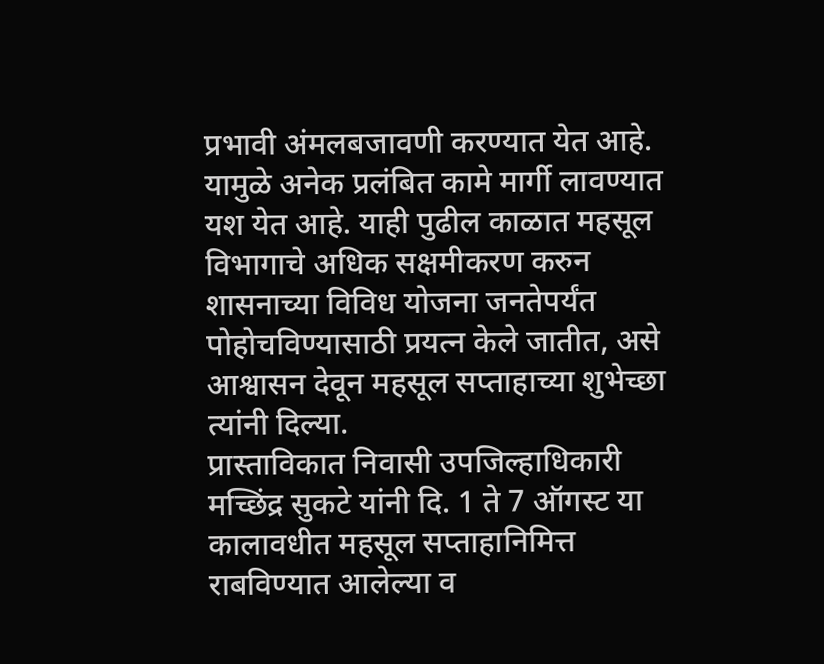प्रभावी अंमलबजावणी करण्यात येत आहे. यामुळे अनेक प्रलंबित कामे मार्गी लावण्यात यश येत आहे. याही पुढील काळात महसूल विभागाचे अधिक सक्षमीकरण करुन शासनाच्या विविध योजना जनतेपर्यंत पोहोचविण्यासाठी प्रयत्न केले जातीत, असे आश्वासन देवून महसूल सप्ताहाच्या शुभेच्छा त्यांनी दिल्या.
प्रास्ताविकात निवासी उपजिल्हाधिकारी मच्छिंद्र सुकटे यांनी दि. 1 ते 7 ऑगस्ट या कालावधीत महसूल सप्ताहानिमित्त राबविण्यात आलेल्या व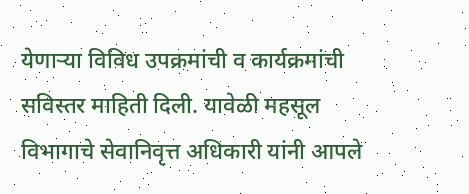येणाऱ्या विविध उपक्रमांची व कार्यक्रमांची सविस्तर माहिती दिली. यावेळी महसूल विभागाचे सेवानिवृत्त अधिकारी यांनी आपले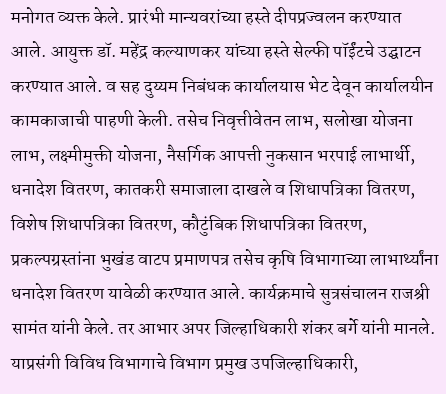मनोगत व्यक्त केले. प्रारंभी मान्यवरांच्या हस्ते दीपप्रज्वलन करण्यात आले. आयुक्त डॉ. महेंद्र कल्याणकर यांच्या हस्ते सेल्फी पॉईंटचे उद्घाटन करण्यात आले. व सह दुय्यम निबंधक कार्यालयास भेट देवून कार्यालयीन कामकाजाची पाहणी केली. तसेच निवृत्तीवेतन लाभ, सलोखा योजना लाभ, लक्ष्मीमुक्ती योजना, नैसर्गिक आपत्ती नुकसान भरपाई लाभार्थी, धनादेश वितरण, कातकरी समाजाला दाखले व शिधापत्रिका वितरण, विशेष शिधापत्रिका वितरण, कौटुंबिक शिधापत्रिका वितरण, प्रकल्पग्रस्तांना भुखंड वाटप प्रमाणपत्र तसेच कृषि विभागाच्या लाभार्थ्यांना धनादेश वितरण यावेळी करण्यात आले. कार्यक्रमाचे सुत्रसंचालन राजश्री सामंत यांनी केले. तर आभार अपर जिल्हाधिकारी शंकर बर्गे यांनी मानले. याप्रसंगी विविध विभागाचे विभाग प्रमुख उपजिल्हाधिकारी,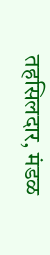तहसिलदार, मंडळ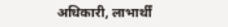अधिकारी, लाभार्थीं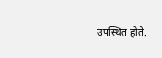उपस्थित होते.